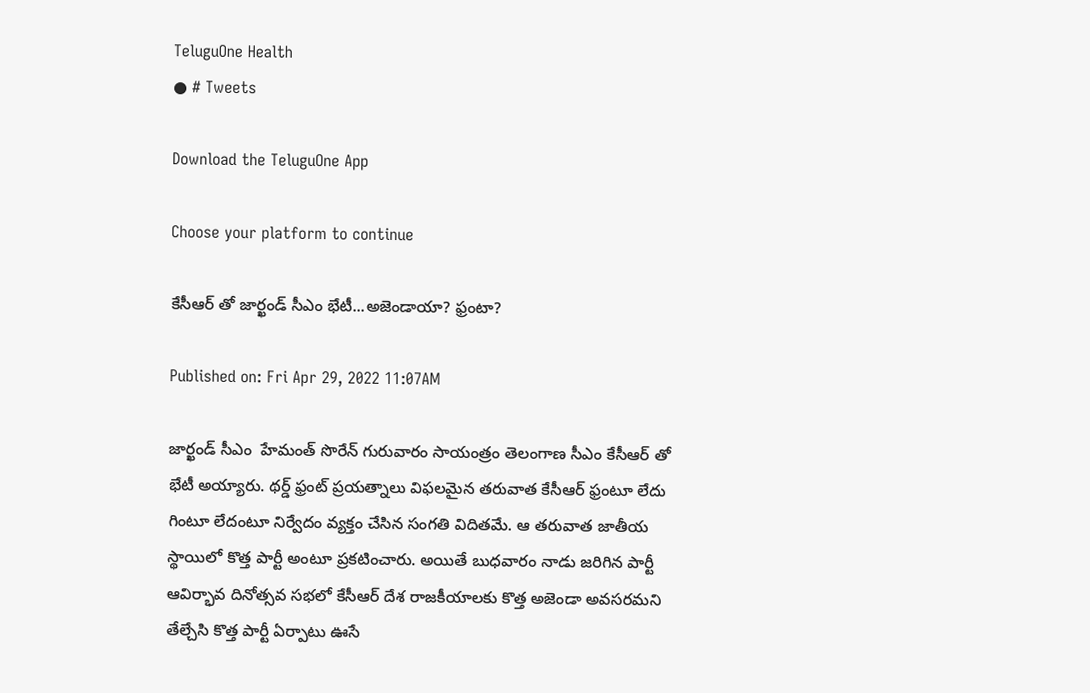TeluguOne Health
● # Tweets

Download the TeluguOne App

Choose your platform to continue

కేసీఆర్ తో జార్ఖండ్ సీఎం భేటీ...అజెండాయా? ఫ్రంటా?

Published on: Fri Apr 29, 2022 11:07AM

జార్ఖండ్ సీఎం  హేమంత్ సొరేన్ గురువారం సాయంత్రం తెలంగాణ సీఎం కేసీఆర్ తో భేటీ అయ్యారు. థర్డ్ ఫ్రంట్ ప్రయత్నాలు విఫలమైన తరువాత కేసీఆర్ ఫ్రంటూ లేదు గింటూ లేదంటూ నిర్వేదం వ్యక్తం చేసిన సంగతి విదితమే. ఆ తరువాత జాతీయ స్థాయిలో కొత్త పార్టీ అంటూ ప్రకటించారు. అయితే బుధవారం నాడు జరిగిన పార్టీ ఆవిర్భావ దినోత్సవ సభలో కేసీఆర్ దేశ రాజకీయాలకు కొత్త అజెండా అవసరమని తేల్చేసి కొత్త పార్టీ ఏర్పాటు ఊసే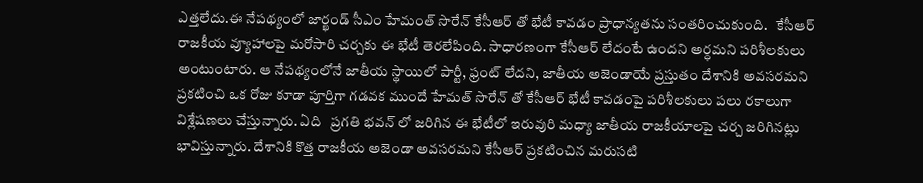ఎత్తలేదు.ఈ నేపథ్యంలో జార్ఖండ్ సీఎం హేమంత్ సొరేన్ కేసీఆర్ తో భేటీ కావడం ప్రాధాన్యతను సంతరించుకుంది.   కేసీఆర్ రాజకీయ వ్యూహాలపై మరోసారి చర్చకు ఈ భేటీ తెరలేపింది. సాధారణంగా కేసీఆర్ లేదంటే ఉందని అర్ధమని పరిశీలకులు అంటుంటారు. ఆ నేపథ్యంలోనే జాతీయ స్థాయిలో పార్టీ, ఫ్రంట్ లేదని, జాతీయ అజెండాయే ప్రస్తుతం దేశానికి అవసరమని ప్రకటించి ఒక రోజు కూడా పూర్తిగా గడవక ముందే హేమత్ సొరేన్ తో కేసీఆర్ భేటీ కావడంపై పరిశీలకులు పలు రకాలుగా విశ్లేషణలు చేస్తున్నారు. ఏది   ప్రగతి భవన్ లో జరిగిన ఈ భేటీలో ఇరువురి మధ్యా జాతీయ రాజకీయాలపై చర్చ జరిగినట్లు భావిస్తున్నారు. దేశానికి కొత్త రాజకీయ అజెండా అవసరమని కేసీఆర్ ప్రకటించిన మరుసటి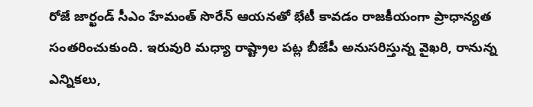రోజే జార్ఖండ్ సీఎం హేమంత్ సొరేన్ ఆయనతో భేటీ కావడం రాజకీయంగా ప్రాధాన్యత సంతరించుకుంది. ఇరువురి మధ్యా రాష్ట్రాల పట్ల బీజేపీ అనుసరిస్తున్న వైఖరి, రానున్న ఎన్నికలు,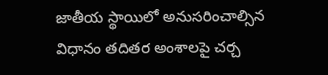జాతీయ స్థాయిలో అనుసరించాల్సిన విధానం తదితర అంశాలపై చర్చ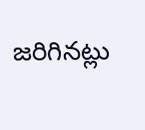జరిగినట్లు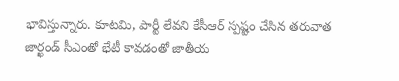భావిస్తున్నారు. కూటమి, పార్టీ లేవని కేసీఆర్ స్పష్టం చేసిన తరువాత జార్ఖండ్ సీఎంతో భేటీ కావడంతో జాతీయ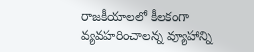రాజకీయాలలో కీలకంగా వ్యవహరించాలన్న వ్యూహాన్ని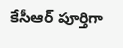కేసీఆర్ పూర్తిగా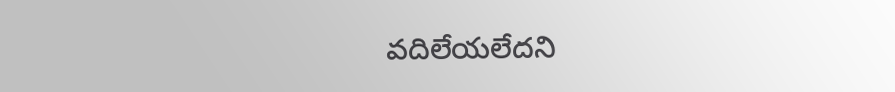వదిలేయలేదని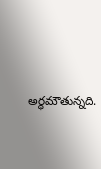అర్ధమౌతున్నది.